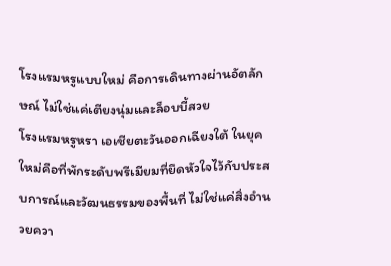โรงแรมหรูแบบใหม่ คือการเดินทางผ่านอัตลักษณ์ ไม่ใช่แค่เตียงนุ่มและล็อบบี้สวย
โรงแรมหรูหรา เอเชียตะวันออกเฉียงใต้ ในยุคใหม่คือที่พักระดับพรีเมียมที่ยึดหัวใจไว้กับประสบการณ์และวัฒนธรรมของพื้นที่ ไม่ใช่แค่สิ่งอำนวยควา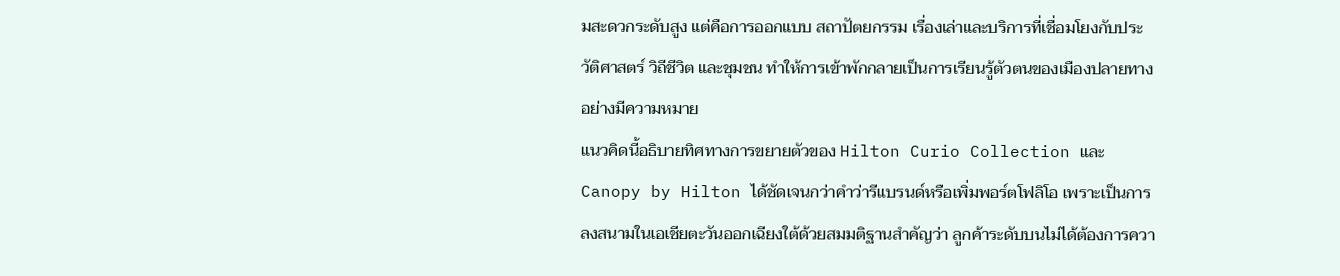มสะดวกระดับสูง แต่คือการออกแบบ สถาปัตยกรรม เรื่องเล่าและบริการที่เชื่อมโยงกับประวัติศาสตร์ วิถีชีวิต และชุมชน ทำให้การเข้าพักกลายเป็นการเรียนรู้ตัวตนของเมืองปลายทางอย่างมีความหมาย
แนวคิดนี้อธิบายทิศทางการขยายตัวของ Hilton Curio Collection และ Canopy by Hilton ได้ชัดเจนกว่าคำว่ารีแบรนด์หรือเพิ่มพอร์ตโฟลิโอ เพราะเป็นการลงสนามในเอเชียตะวันออกเฉียงใต้ด้วยสมมติฐานสำคัญว่า ลูกค้าระดับบนไม่ได้ต้องการควา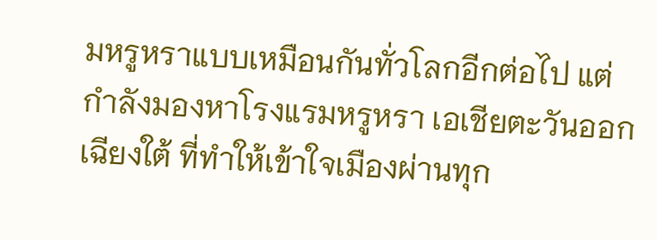มหรูหราแบบเหมือนกันทั่วโลกอีกต่อไป แต่กำลังมองหาโรงแรมหรูหรา เอเชียตะวันออกเฉียงใต้ ที่ทำให้เข้าใจเมืองผ่านทุก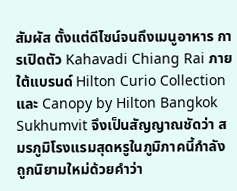สัมผัส ตั้งแต่ดีไซน์จนถึงเมนูอาหาร การเปิดตัว Kahavadi Chiang Rai ภายใต้แบรนด์ Hilton Curio Collection และ Canopy by Hilton Bangkok Sukhumvit จึงเป็นสัญญาณชัดว่า สมรภูมิโรงแรมสุดหรูในภูมิภาคนี้กำลังถูกนิยามใหม่ด้วยคำว่า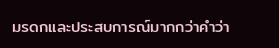มรดกและประสบการณ์มากกว่าคำว่า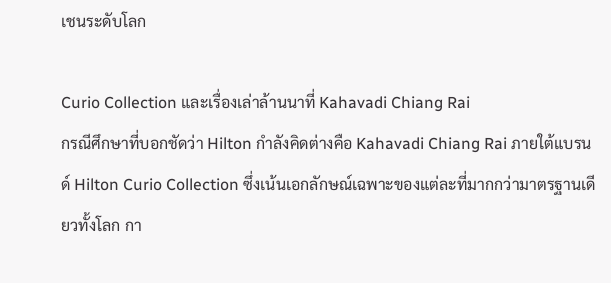เชนระดับโลก

Curio Collection และเรื่องเล่าล้านนาที่ Kahavadi Chiang Rai
กรณีศึกษาที่บอกชัดว่า Hilton กำลังคิดต่างคือ Kahavadi Chiang Rai ภายใต้แบรนด์ Hilton Curio Collection ซึ่งเน้นเอกลักษณ์เฉพาะของแต่ละที่มากกว่ามาตรฐานเดียวทั้งโลก กา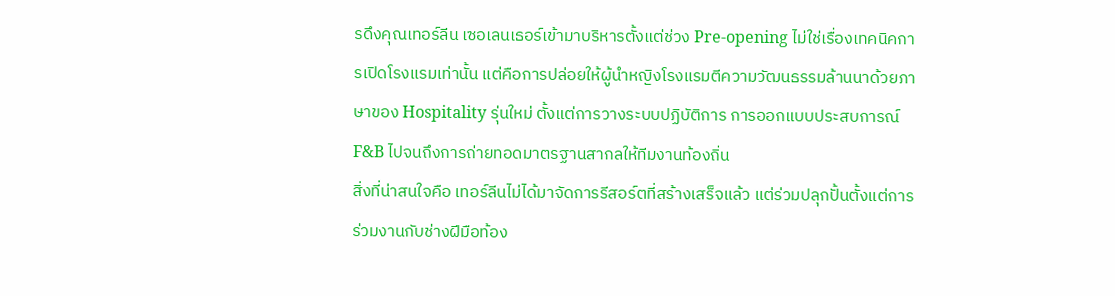รดึงคุณเทอร์ลีน เซอเลนเธอร์เข้ามาบริหารตั้งแต่ช่วง Pre-opening ไม่ใช่เรื่องเทคนิคการเปิดโรงแรมเท่านั้น แต่คือการปล่อยให้ผู้นำหญิงโรงแรมตีความวัฒนธรรมล้านนาด้วยภาษาของ Hospitality รุ่นใหม่ ตั้งแต่การวางระบบปฏิบัติการ การออกแบบประสบการณ์ F&B ไปจนถึงการถ่ายทอดมาตรฐานสากลให้ทีมงานท้องถิ่น
สิ่งที่น่าสนใจคือ เทอร์ลีนไม่ได้มาจัดการรีสอร์ตที่สร้างเสร็จแล้ว แต่ร่วมปลุกปั้นตั้งแต่การร่วมงานกับช่างฝีมือท้อง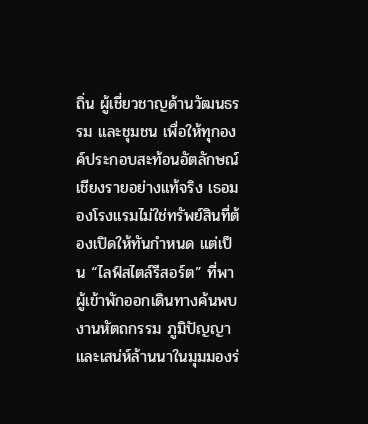ถิ่น ผู้เชี่ยวชาญด้านวัฒนธรรม และชุมชน เพื่อให้ทุกองค์ประกอบสะท้อนอัตลักษณ์เชียงรายอย่างแท้จริง เธอมองโรงแรมไม่ใช่ทรัพย์สินที่ต้องเปิดให้ทันกำหนด แต่เป็น “ไลฟ์สไตล์รีสอร์ต” ที่พาผู้เข้าพักออกเดินทางค้นพบงานหัตถกรรม ภูมิปัญญา และเสน่ห์ล้านนาในมุมมองร่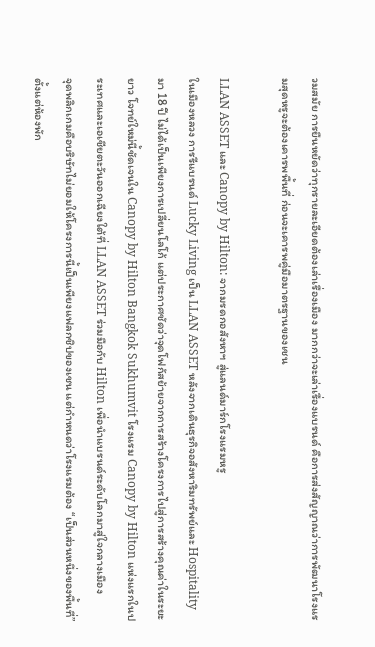วมสมัย การยืนหยัดว่าทุกรายละเอียดต้องเล่าเรื่องเมือง มากกว่าจะเล่าเรื่องแบรนด์ คือการส่งสัญญาณว่าการพัฒนาโรงแรมสุดหรูจะต้องเคารพพื้นที่ ก่อนจะเคารพคู่มือมาตรฐานของเชน

LLAN ASSET และ Canopy by Hilton: จากมรดกอสังหาฯ สู่แลนด์มาร์กโรงแรมหรู
ในเมืองหลวง การรีแบรนด์ Lucky Living เป็น LLAN ASSET หลังจากเดินธุรกิจอสังหาริมทรัพย์และ Hospitality มา 18 ปี ไม่ได้เป็นเพียงการเปลี่ยนโลโก้ แต่ประกาศชัดว่าจุดโฟกัสย้ายจากการสร้างโครงการไปสู่การสร้างคุณค่าในระยะยาว โจทย์ใหม่นี้ชัดเจนใน Canopy by Hilton Bangkok Sukhumvit โรงแรม Canopy by Hilton แห่งแรกในประเทศและเอเชียตะวันออกเฉียงใต้ที่ LLAN ASSET ร่วมมือกับ Hilton เพื่อนำแบรนด์ระดับโลกมาสู่ใจกลางเมือง
จุดพลิกเกมคือบริษัทไม่ยอมให้โครงการนี้เป็นเพียงแฟลกชิปของเชน แต่กำหนดว่าโรงแรมต้อง “เป็นส่วนหนึ่งของพื้นที่” ตั้งแต่ห้องพัก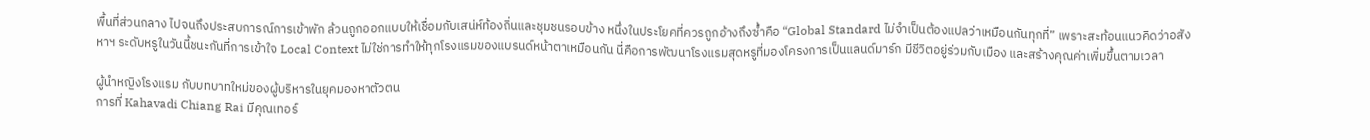พื้นที่ส่วนกลาง ไปจนถึงประสบการณ์การเข้าพัก ล้วนถูกออกแบบให้เชื่อมกับเสน่ห์ท้องถิ่นและชุมชนรอบข้าง หนึ่งในประโยคที่ควรถูกอ้างถึงซ้ำคือ “Global Standard ไม่จำเป็นต้องแปลว่าเหมือนกันทุกที่” เพราะสะท้อนแนวคิดว่าอสังหาฯ ระดับหรูในวันนี้ชนะกันที่การเข้าใจ Local Context ไม่ใช่การทำให้ทุกโรงแรมของแบรนด์หน้าตาเหมือนกัน นี่คือการพัฒนาโรงแรมสุดหรูที่มองโครงการเป็นแลนด์มาร์ก มีชีวิตอยู่ร่วมกับเมือง และสร้างคุณค่าเพิ่มขึ้นตามเวลา

ผู้นำหญิงโรงแรม กับบทบาทใหม่ของผู้บริหารในยุคมองหาตัวตน
การที่ Kahavadi Chiang Rai มีคุณเทอร์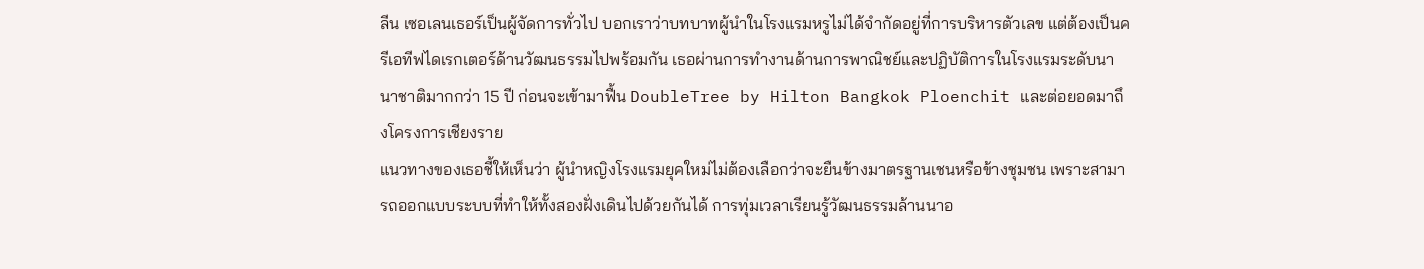ลีน เซอเลนเธอร์เป็นผู้จัดการทั่วไป บอกเราว่าบทบาทผู้นำในโรงแรมหรูไม่ได้จำกัดอยู่ที่การบริหารตัวเลข แต่ต้องเป็นครีเอทีฟไดเรกเตอร์ด้านวัฒนธรรมไปพร้อมกัน เธอผ่านการทำงานด้านการพาณิชย์และปฏิบัติการในโรงแรมระดับนานาชาติมากกว่า 15 ปี ก่อนจะเข้ามาฟื้น DoubleTree by Hilton Bangkok Ploenchit และต่อยอดมาถึงโครงการเชียงราย
แนวทางของเธอชี้ให้เห็นว่า ผู้นำหญิงโรงแรมยุคใหม่ไม่ต้องเลือกว่าจะยืนข้างมาตรฐานเชนหรือข้างชุมชน เพราะสามารถออกแบบระบบที่ทำให้ทั้งสองฝั่งเดินไปด้วยกันได้ การทุ่มเวลาเรียนรู้วัฒนธรรมล้านนาอ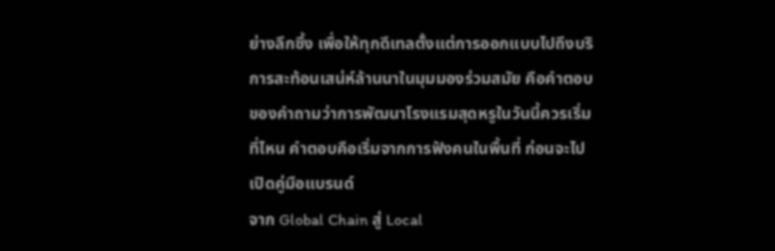ย่างลึกซึ้ง เพื่อให้ทุกดีเทลตั้งแต่การออกแบบไปถึงบริการสะท้อนเสน่ห์ล้านนาในมุมมองร่วมสมัย คือคำตอบของคำถามว่าการพัฒนาโรงแรมสุดหรูในวันนี้ควรเริ่มที่ไหน คำตอบคือเริ่มจากการฟังคนในพื้นที่ ก่อนจะไปเปิดคู่มือแบรนด์
จาก Global Chain สู่ Local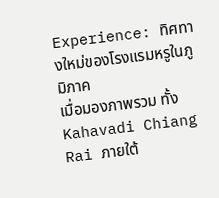Experience: ทิศทางใหม่ของโรงแรมหรูในภูมิภาค
เมื่อมองภาพรวม ทั้ง Kahavadi Chiang Rai ภายใต้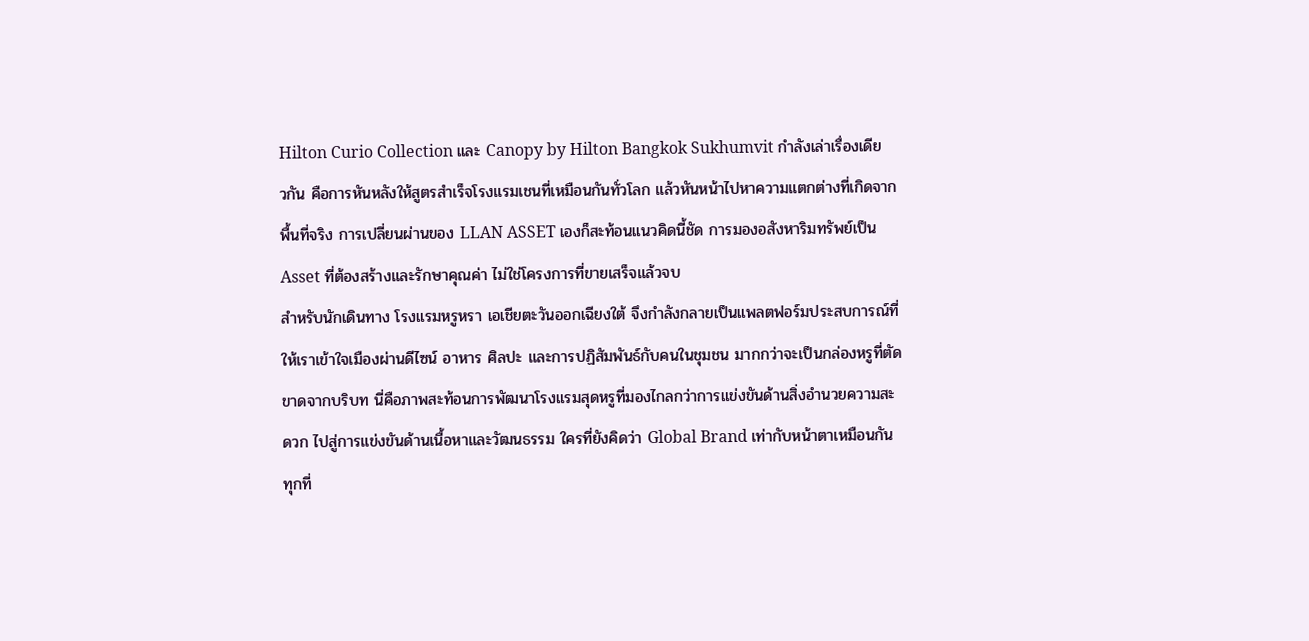Hilton Curio Collection และ Canopy by Hilton Bangkok Sukhumvit กำลังเล่าเรื่องเดียวกัน คือการหันหลังให้สูตรสำเร็จโรงแรมเชนที่เหมือนกันทั่วโลก แล้วหันหน้าไปหาความแตกต่างที่เกิดจากพื้นที่จริง การเปลี่ยนผ่านของ LLAN ASSET เองก็สะท้อนแนวคิดนี้ชัด การมองอสังหาริมทรัพย์เป็น Asset ที่ต้องสร้างและรักษาคุณค่า ไม่ใช่โครงการที่ขายเสร็จแล้วจบ
สำหรับนักเดินทาง โรงแรมหรูหรา เอเชียตะวันออกเฉียงใต้ จึงกำลังกลายเป็นแพลตฟอร์มประสบการณ์ที่ให้เราเข้าใจเมืองผ่านดีไซน์ อาหาร ศิลปะ และการปฏิสัมพันธ์กับคนในชุมชน มากกว่าจะเป็นกล่องหรูที่ตัดขาดจากบริบท นี่คือภาพสะท้อนการพัฒนาโรงแรมสุดหรูที่มองไกลกว่าการแข่งขันด้านสิ่งอำนวยความสะดวก ไปสู่การแข่งขันด้านเนื้อหาและวัฒนธรรม ใครที่ยังคิดว่า Global Brand เท่ากับหน้าตาเหมือนกันทุกที่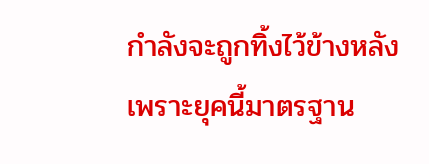กำลังจะถูกทิ้งไว้ข้างหลัง เพราะยุคนี้มาตรฐาน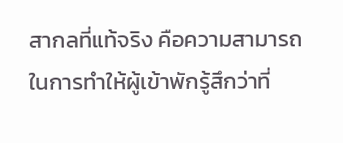สากลที่แท้จริง คือความสามารถในการทำให้ผู้เข้าพักรู้สึกว่าที่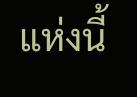แห่งนี้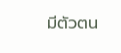มีตัวตน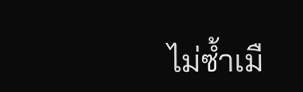ไม่ซ้ำเมื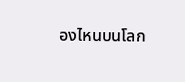องไหนบนโลก